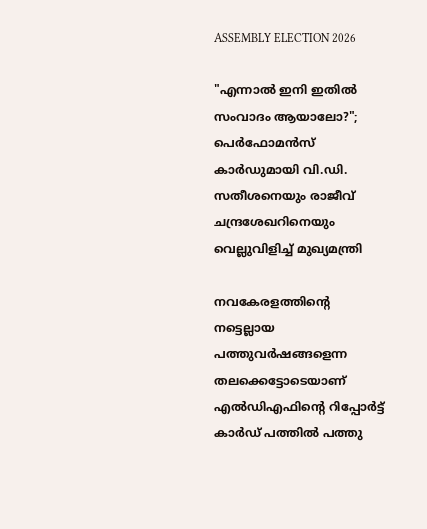ASSEMBLY ELECTION 2026

"എന്നാൽ ഇനി ഇതിൽ സംവാദം ആയാലോ?"; പെർഫോമൻസ് കാർഡുമായി വി.ഡി. സതീശനെയും രാജീവ് ചന്ദ്രശേഖറിനെയും വെല്ലുവിളിച്ച് മുഖ്യമന്ത്രി

നവകേരളത്തിന്‍റെ നട്ടെല്ലായ പത്തുവര്‍ഷങ്ങളെന്ന തലക്കെട്ടോടെയാണ് എല്‍ഡിഎഫിന്‍റെ റിപ്പോര്‍ട്ട് കാര്‍ഡ് പത്തില്‍ പത്തു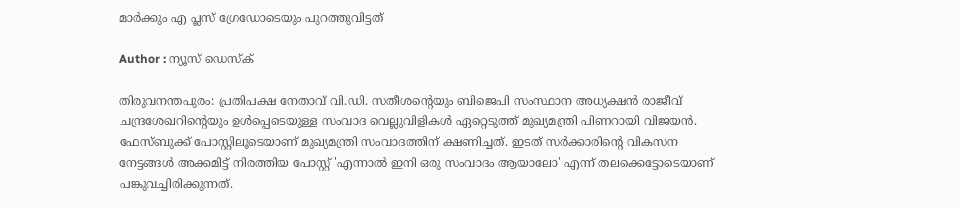മാര്‍ക്കും എ പ്ലസ് ഗ്രേഡോടെയും പുറത്തുവിട്ടത്

Author : ന്യൂസ് ഡെസ്ക്

തിരുവനന്തപുരം: പ്രതിപക്ഷ നേതാവ് വി.ഡി. സതീശൻ്റെയും ബിജെപി സംസ്ഥാന അധ്യക്ഷൻ രാജീവ് ചന്ദ്രശേഖറിന്റെയും ഉൾപ്പെടെയുള്ള സംവാദ വെല്ലുവിളികൾ ഏറ്റെടുത്ത് മുഖ്യമന്ത്രി പിണറായി വിജയൻ. ഫേസ്ബുക്ക് പോസ്റ്റിലൂടെയാണ് മുഖ്യമന്ത്രി സംവാദത്തിന് ക്ഷണിച്ചത്. ഇടത് സർക്കാരിൻ്റെ വികസന നേട്ടങ്ങൾ അക്കമിട്ട് നിരത്തിയ പോസ്റ്റ് 'എന്നാൽ ഇനി ഒരു സംവാദം ആയാലോ' എന്ന് തലക്കെട്ടോടെയാണ് പങ്കുവച്ചിരിക്കുന്നത്.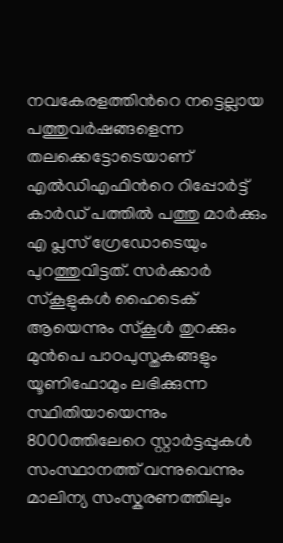നവകേരളത്തിന്‍റെ നട്ടെല്ലായ പത്തുവര്‍ഷങ്ങളെന്ന തലക്കെട്ടോടെയാണ് എല്‍ഡിഎഫിന്‍റെ റിപ്പോര്‍ട്ട് കാര്‍ഡ് പത്തില്‍ പത്തു മാര്‍ക്കും എ പ്ലസ് ഗ്രേഡോടെയും പുറത്തുവിട്ടത്. സര്‍ക്കാര്‍ സ്കൂളുകള്‍ ഹൈടെക് ആയെന്നും സ്കൂള്‍ തുറക്കും മുന്‍പെ പാഠപുസ്തകങ്ങളും യൂണിഫോമും ലഭിക്കുന്ന സ്ഥിതിയായെന്നും 8000ത്തിലേറെ സ്റ്റാര്‍ട്ടപ്പുകള്‍ സംസ്ഥാനത്ത് വന്നുവെന്നും മാലിന്യ സംസ്കരണത്തിലും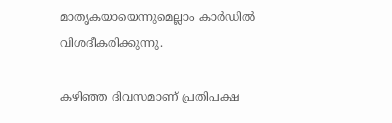മാതൃകയായെന്നുമെല്ലാം കാര്‍ഡില്‍ വിശദീകരിക്കുന്നു.

കഴിഞ്ഞ ദിവസമാണ് പ്രതിപക്ഷ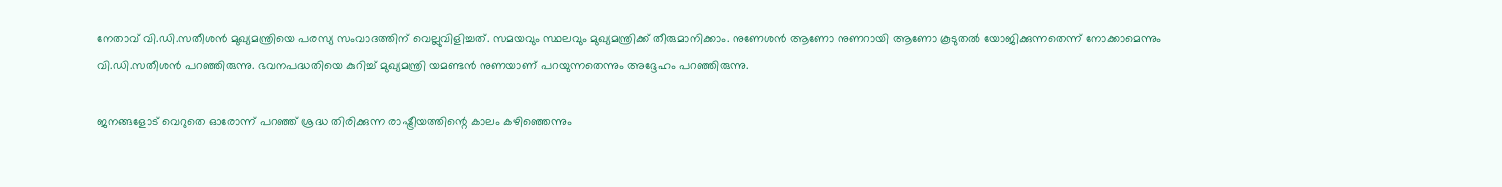നേതാവ് വി.ഡി.സതീശൻ മുഖ്യമന്ത്രിയെ പരസ്യ സംവാദത്തിന് വെല്ലുവിളിച്ചത്. സമയവും സ്ഥലവും മുഖ്യമന്ത്രിക്ക് തീരുമാനിക്കാം. നുണേശൻ ആണോ നുണറായി ആണോ കൂടുതൽ യോജിക്കുന്നതെന്ന് നോക്കാമെന്നും വി.ഡി.സതീശൻ പറ‍ഞ്ഞിരുന്നു. ഭവനപദ്ധതിയെ കുറിച്ച് മുഖ്യമന്ത്രി യമണ്ടന്‍ നുണയാണ് പറയുന്നതെന്നും അദ്ദേഹം പറഞ്ഞിരുന്നു.

ജനങ്ങളോട് വെറുതെ ഓരോന്ന് പറഞ്ഞ് ശ്രദ്ധ തിരിക്കുന്ന രാഷ്ട്രീയത്തിന്റെ കാലം കഴിഞ്ഞെന്നും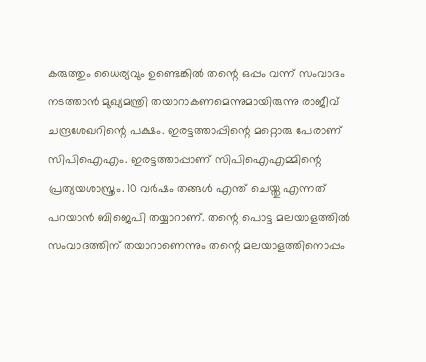കരുത്തും ധൈര്യവും ഉണ്ടെങ്കിൽ തന്റെ ഒപ്പം വന്ന് സംവാദം നടത്താൻ മുഖ്യമന്ത്രി തയാറാകണമെന്നുമായിരുന്നു രാജീവ് ചന്ദ്രശേഖറിന്റെ പക്ഷം. ഇരട്ടത്താപ്പിന്റെ മറ്റൊരു പേരാണ് സിപിഐഎം. ഇരട്ടത്താപ്പാണ് സിപിഐഎമ്മിന്റെ പ്രത്യയശാസ്ത്രം. 10 വർഷം തങ്ങൾ എന്ത് ചെയ്തു എന്നത് പറയാൻ ബിജെപി തയ്യാറാണ്. തന്റെ പൊട്ട മലയാളത്തിൽ സംവാദത്തിന് തയാറാണെന്നും തന്റെ മലയാളത്തിനൊപ്പം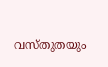വസ്തുതയും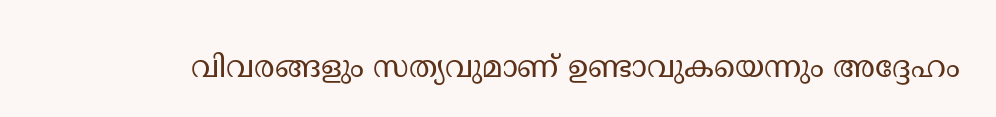വിവരങ്ങളും സത്യവുമാണ് ഉണ്ടാവുകയെന്നും അദ്ദേഹം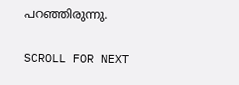പറഞ്ഞിരുന്നു.

SCROLL FOR NEXT